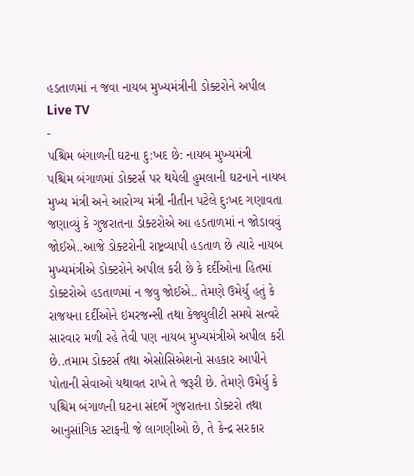હડતાળમાં ન જવા નાયબ મુખ્યમંત્રીની ડોક્ટરોને અપીલ
Live TV
-
પશ્ચિમ બંગાળની ઘટના દુ:ખદ છે: નાયબ મુખ્યમંત્રી
પશ્ચિમ બંગાળમાં ડોક્ટર્સ પર થયેલી હુમલાની ઘટનાને નાયબ મુખ્ય મંત્રી અને આરોગ્ય મંત્રી નીતીન પટેલે દુઃખદ ગણાવતા જણાવ્યું કે ગુજરાતના ડોક્ટરોએ આ હડતાળમાં ન જોડાવવું જોઈએ..આજે ડોક્ટરોની રાષ્ટ્રવ્યાપી હડતાળ છે ત્યારે નાયબ મુખ્યમંત્રીએ ડોક્ટરોને અપીલ કરી છે કે દર્દીઓના હિતમાં ડોક્ટરોએ હડતાળમાં ન જવુ જોઈએ.. તેમણે ઉમેર્યુ હતું કે રાજયના દર્દીઓને ઇમરજન્સી તથા કેજ્યુલીટી સમયે સત્વરે સારવાર મળી રહે તેવી પણ નાયબ મુખ્યમંત્રીએ અપીલ કરી છે..તમામ ડોક્ટર્સ તથા એસોસિએશનો સહકાર આપીને પોતાની સેવાઓ યથાવત રાખે તે જરૂરી છે. તેમણે ઉમેર્યુ કે પશ્ચિમ બંગાળની ઘટના સંદર્ભે ગુજરાતના ડોક્ટરો તથા આનુસાંગિક સ્ટાફની જે લાગણીઓ છે, તે કેન્દ્ર સરકાર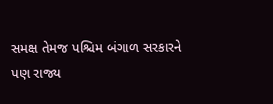સમક્ષ તેમજ પશ્ચિમ બંગાળ સરકારને પણ રાજ્ય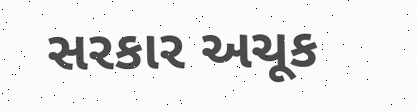સરકાર અચૂક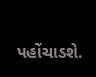પહોંચાડશે.